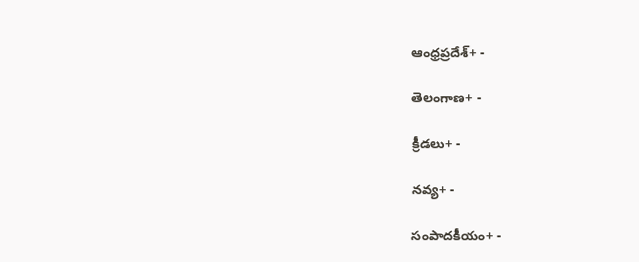ఆంధ్రప్రదేశ్+ -

తెలంగాణ+ -

క్రీడలు+ -

నవ్య+ -

సంపాదకీయం+ -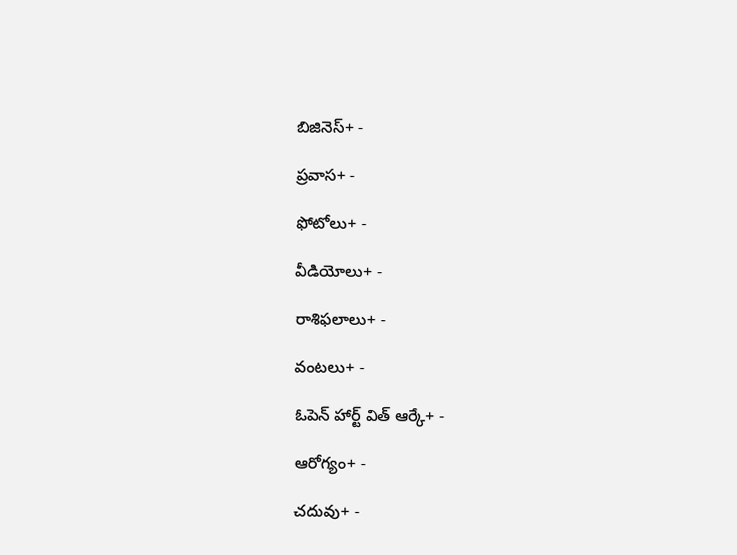బిజినెస్+ -

ప్రవాస+ -

ఫోటోలు+ -

వీడియోలు+ -

రాశిఫలాలు+ -

వంటలు+ -

ఓపెన్ హార్ట్ విత్ ఆర్కే+ -

ఆరోగ్యం+ -

చదువు+ -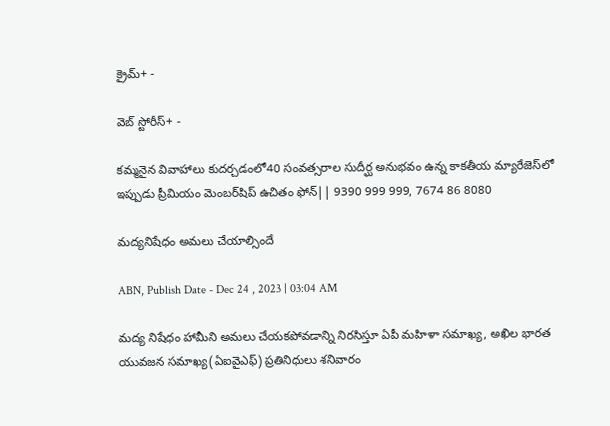క్రైమ్+ -

వెబ్ స్టోరీస్+ -

కమ్మనైన వివాహాలు కుదర్చడంలో40 సంవత్సరాల సుదీర్ఘ అనుభవం ఉన్న కాకతీయ మ్యారేజెస్‌లో ఇప్పుడు ప్రీమియం మెంబర్‌షిప్‌ ఉచితం ఫోన్|| 9390 999 999, 7674 86 8080

మద్యనిషేధం అమలు చేయాల్సిందే

ABN, Publish Date - Dec 24 , 2023 | 03:04 AM

మద్య నిషేధం హామీని అమలు చేయకపోవడాన్ని నిరసిస్తూ ఏపీ మహిళా సమాఖ్య, అఖిల భారత యువజన సమాఖ్య(ఏఐవైఎఫ్‌) ప్రతినిధులు శనివారం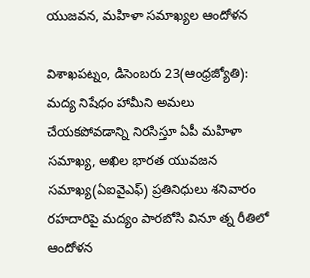యుజవన, మహిళా సమాఖ్యల ఆందోళన

విశాఖపట్నం, డిసెంబరు 23(ఆంధ్రజ్యోతి): మద్య నిషేధం హామీని అమలు చేయకపోవడాన్ని నిరసిస్తూ ఏపీ మహిళా సమాఖ్య, అఖిల భారత యువజన సమాఖ్య(ఏఐవైఎఫ్‌) ప్రతినిధులు శనివారం రహదారిపై మద్యం పారబోసి వినూ త్న రీతిలో ఆందోళన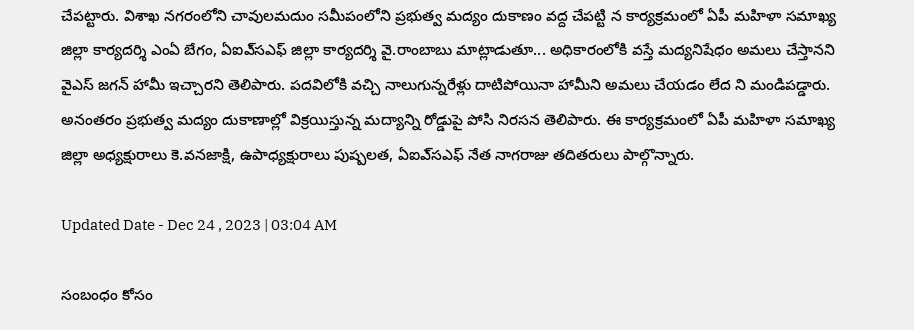చేపట్టారు. విశాఖ నగరంలోని చావులమదుం సమీపంలోని ప్రభుత్వ మద్యం దుకాణం వద్ద చేపట్టి న కార్యక్రమంలో ఏపీ మహిళా సమాఖ్య జిల్లా కార్యదర్శి ఎంఏ బేగం, ఏఐఎ్‌సఎఫ్‌ జిల్లా కార్యదర్శి వై.రాంబాబు మాట్లాడుతూ... అధికారంలోకి వస్తే మద్యనిషేధం అమలు చేస్తానని వైఎస్‌ జగన్‌ హామీ ఇచ్చారని తెలిపారు. పదవిలోకి వచ్చి నాలుగున్నరేళ్లు దాటిపోయినా హామీని అమలు చేయడం లేద ని మండిపడ్డారు. అనంతరం ప్రభుత్వ మద్యం దుకాణాల్లో విక్రయిస్తున్న మద్యాన్ని రోడ్డుపై పోసి నిరసన తెలిపారు. ఈ కార్యక్రమంలో ఏపీ మహిళా సమాఖ్య జిల్లా అధ్యక్షురాలు కె.వనజాక్షి, ఉపాధ్యక్షురాలు పుష్పలత, ఏఐఎ్‌సఎఫ్‌ నేత నాగరాజు తదితరులు పాల్గొన్నారు.

Updated Date - Dec 24 , 2023 | 03:04 AM

సంబంధం కోసం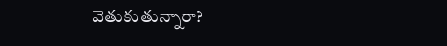వెతుకుతున్నారా?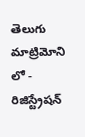తెలుగు మాట్రిమోని లో - రిజిస్ట్రేషన్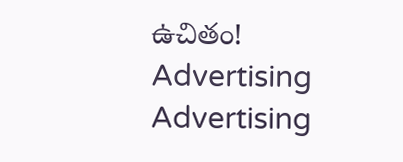ఉచితం!
Advertising
Advertising